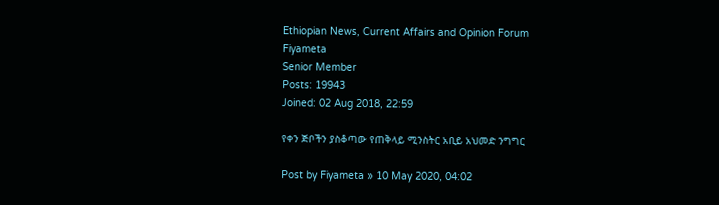Ethiopian News, Current Affairs and Opinion Forum
Fiyameta
Senior Member
Posts: 19943
Joined: 02 Aug 2018, 22:59

የቀን ጅቦችን ያስቆጣው የጠቅላይ ሚንስትር አቢይ አህመድ ንግግር

Post by Fiyameta » 10 May 2020, 04:02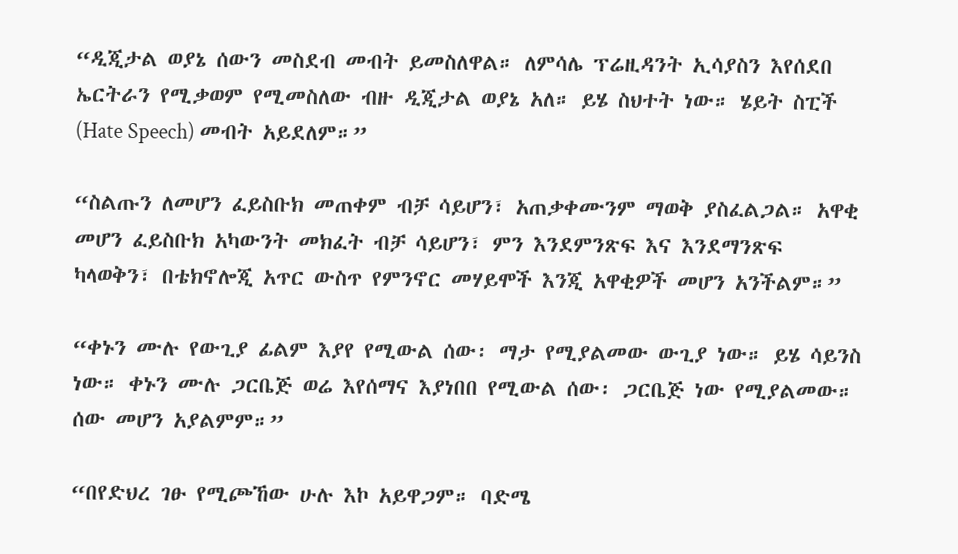“ዲጂታል ወያኔ ሰውን መስደብ መብት ይመስለዋል። ለምሳሌ ፕሬዚዳንት ኢሳያስን እየሰደበ ኤርትራን የሚቃወም የሚመስለው ብዙ ዲጂታል ወያኔ አለ። ይሄ ስህተት ነው። ሄይት ስፒች (Hate Speech) መብት አይደለም።”

“ስልጡን ለመሆን ፈይስቡክ መጠቀም ብቻ ሳይሆን፣ አጠቃቀሙንም ማወቅ ያስፈልጋል። አዋቂ መሆን ፈይስቡክ አካውንት መክፈት ብቻ ሳይሆን፣ ምን እንደምንጽፍ እና እንደማንጽፍ ካላወቅን፣ በቴክኖሎጂ አጥር ውስጥ የምንኖር መሃይሞች እንጂ አዋቂዎች መሆን አንችልም።”

“ቀኑን ሙሉ የውጊያ ፊልም እያየ የሚውል ሰው፡ ማታ የሚያልመው ውጊያ ነው። ይሄ ሳይንስ ነው። ቀኑን ሙሉ ጋርቤጅ ወሬ እየሰማና እያነበበ የሚውል ሰው፡ ጋርቤጅ ነው የሚያልመው። ሰው መሆን አያልምም።”

“በየድህረ ገፁ የሚጮኸው ሁሉ እኮ አይዋጋም። ባድሜ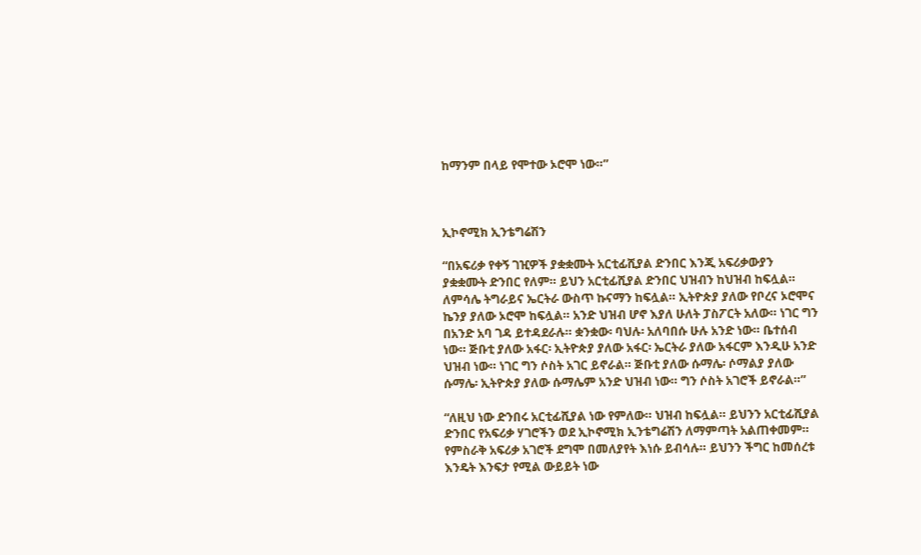ከማንም በላይ የሞተው ኦሮሞ ነው።”



ኢኮኖሚክ ኢንቴግሬሽን

“በአፍሪቃ የቀኝ ገዢዎች ያቋቋሙት አርቲፊሺያል ድንበር እንጂ አፍሪቃውያን ያቋቋሙት ድንበር የለም። ይህን አርቲፊሺያል ድንበር ህዝብን ከህዝብ ከፍሏል። ለምሳሌ ትግራይና ኤርትራ ውስጥ ኩናማን ከፍሏል። ኢትዮጵያ ያለው የቦረና ኦሮሞና ኬንያ ያለው ኦሮሞ ከፍሏል። አንድ ህዝብ ሆኖ እያለ ሁለት ፓስፖርት አለው። ነገር ግን በአንድ አባ ገዳ ይተዳደራሉ። ቋንቋው፡ ባህሉ፡ አለባበሱ ሁሉ አንድ ነው። ቤተሰብ ነው። ጅቡቲ ያለው አፋር፡ ኢትዮጵያ ያለው አፋር፡ ኤርትራ ያለው አፋርም እንዲሁ አንድ ህዝብ ነው። ነገር ግን ሶስት አገር ይኖራል። ጅቡቲ ያለው ሱማሌ፡ ሶማልያ ያለው ሱማሌ፡ ኢትዮጵያ ያለው ሱማሌም አንድ ህዝብ ነው። ግን ሶስት አገሮች ይኖራል።”

“ለዚህ ነው ድንበሩ አርቲፊሺያል ነው የምለው። ህዝብ ከፍሏል። ይህንን አርቲፊሺያል ድንበር የአፍሪቃ ሃገሮችን ወደ ኢኮኖሚክ ኢንቴግሬሽን ለማምጣት አልጠቀመም። የምስራቅ አፍሪቃ አገሮች ደግሞ በመለያየት እነሱ ይብሳሉ። ይህንን ችግር ከመሰረቱ እንዴት እንፍታ የሚል ውይይት ነው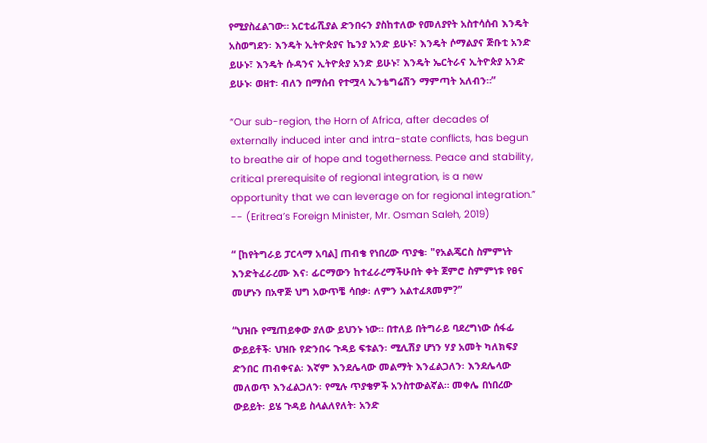የሚያስፈልገው። አርቲፊሺያል ድንበሩን ያስከተለው የመለያየት አስተሳሰብ እንዴት አስወግደን፡ እንዴት ኢትዮጵያና ኬንያ አንድ ይሁኑ፣ እንዴት ሶማልያና ጅቡቲ አንድ ይሁኑ፣ እንዴት ሱዳንና ኢትዮጵያ አንድ ይሁኑ፣ እንዴት ኤርትራና ኢትዮጵያ አንድ ይሁኑ፡ ወዘተ፡ ብለን በማሰብ የተሟላ ኢንቴግሬሽን ማምጣት አለብን።”

“Our sub-region, the Horn of Africa, after decades of externally induced inter and intra-state conflicts, has begun to breathe air of hope and togetherness. Peace and stability, critical prerequisite of regional integration, is a new opportunity that we can leverage on for regional integration.” -- (Eritrea’s Foreign Minister, Mr. Osman Saleh, 2019)

“ [ከየትግራይ ፓርላማ አባል] ጠብቄ የነበረው ጥያቄ፡ "የአልጄርስ ስምምነት እንድትፈራረሙ እና፡ ፊርማውን ከተፈራረማችሁበት ቀት ጀምሮ ስምምነቱ የፀና መሆኑን በአዋጅ ህግ አውጥቼ ሳበቃ፡ ለምን አልተፈጸመም?”

“ህዝቡ የሚጠይቀው ያለው ይህንኑ ነው። በተለይ በትግራይ ባደረግነው ሰፋፊ ውይይቶች፡ ህዝቡ የድንበሩ ጉዳይ ፍቱልን፡ ሚሊሽያ ሆነን ሃያ አመት ካለክፍያ ድንበር ጠብቀናል፡ እኛም እንደሌላው መልማት እንፈልጋለን፡ እንደሌላው መለወጥ እንፈልጋለን፡ የሚሉ ጥያቄዎች አንስተውልኛል። መቀሌ በነበረው ውይይት፡ ይሄ ጉዳይ ስላልለየለት፡ አንድ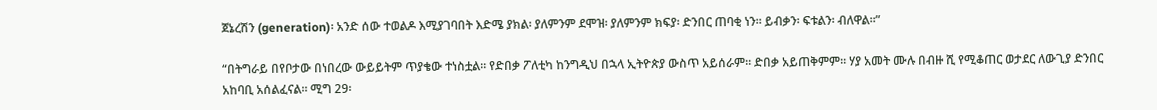ጀኔረሽን (generation)፡ አንድ ሰው ተወልዶ እሚያገባበት እድሜ ያክል፡ ያለምንም ደሞዝ፡ ያለምንም ክፍያ፡ ድንበር ጠባቂ ነን። ይብቃን፡ ፍቱልን፡ ብለዋል።”

“በትግራይ በየቦታው በነበረው ውይይትም ጥያቄው ተነስቷል። የድበቃ ፖለቲካ ከንግዲህ በኋላ ኢትዮጵያ ውስጥ አይሰራም። ድበቃ አይጠቅምም። ሃያ አመት ሙሉ በብዙ ሺ የሚቆጠር ወታደር ለውጊያ ድንበር አከባቢ አሰልፈናል። ሚግ 29፡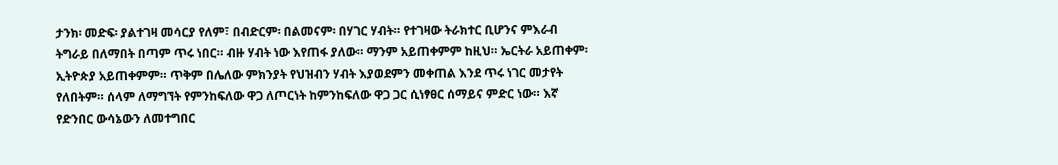ታንክ፡ መድፍ፡ ያልተገዛ መሳርያ የለም፣ በብድርም፡ በልመናም፡ በሃገር ሃብት። የተገዛው ትራክተር ቢሆንና ምእራብ ትግራይ በለማበት በጣም ጥሩ ነበር። ብዙ ሃብት ነው እየጠፋ ያለው። ማንም አይጠቀምም ከዚህ። ኤርትራ አይጠቀም፡ ኢትዮጵያ አይጠቀምም። ጥቅም በሌለው ምክንያት የህዝብን ሃብት እያወደምን መቀጠል እንደ ጥሩ ነገር መታየት የለበትም። ሰላም ለማግኘት የምንከፍለው ዋጋ ለጦርነት ከምንከፍለው ዋጋ ጋር ሲነፃፀር ሰማይና ምድር ነው። እኛ የድንበር ውሳኔውን ለመተግበር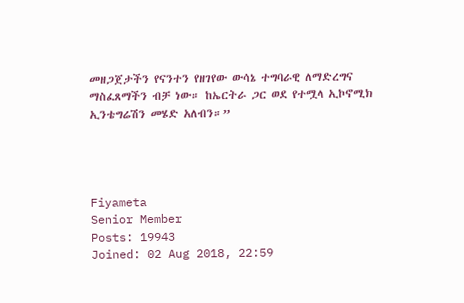መዘጋጀታችን የናንተን የዘገየው ውሳኔ ተግባራዊ ለማድረግና ማስፈጸማችን ብቻ ነው። ከኤርትራ ጋር ወደ የተሟላ ኢኮኖሚክ ኢንቴግሬሽን መሄድ አለብን።”




Fiyameta
Senior Member
Posts: 19943
Joined: 02 Aug 2018, 22:59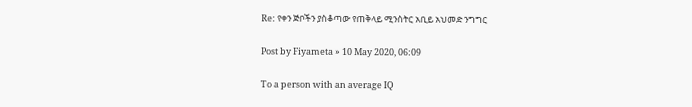Re: የቀን ጅቦችን ያስቆጣው የጠቅላይ ሚንስትር አቢይ አህመድ ንግግር

Post by Fiyameta » 10 May 2020, 06:09

To a person with an average IQ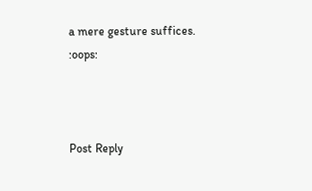a mere gesture suffices. :oops:



Post Reply